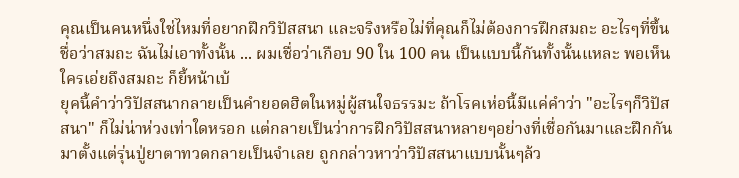คุณเป็นคนหนึ่งใช่ไหมที่อยากฝึกวิปัสสนา และจริงหรือไม่ที่คุณก็ไม่ต้องการฝึกสมถะ อะไรๆที่ขึ้นชื่อว่าสมถะ ฉันไม่เอาทั้งนั้น ... ผมเชื่อว่าเกือบ 90 ใน 100 คน เป็นแบบนี้กันทั้งนั้นแหละ พอเห็นใครเอ่ยถึงสมถะ ก็ยี้หน้าเบ้
ยุคนี้คำว่าวิปัสสนากลายเป็นคำยอดฮิตในหมู่ผู้สนใจธรรมะ ถ้าโรคเห่อนี้มีแค่คำว่า "อะไรๆก็วิปัสสนา" ก็ไม่น่าห่วงเท่าใดหรอก แต่กลายเป็นว่าการฝึกวิปัสสนาหลายๆอย่างที่เชื่อกันมาและฝึกกันมาตั้งแต่รุ่นปู่ยาตาทวดกลายเป็นจำเลย ถูกกล่าวหาว่าวิปัสสนาแบบนั้นๆล้ว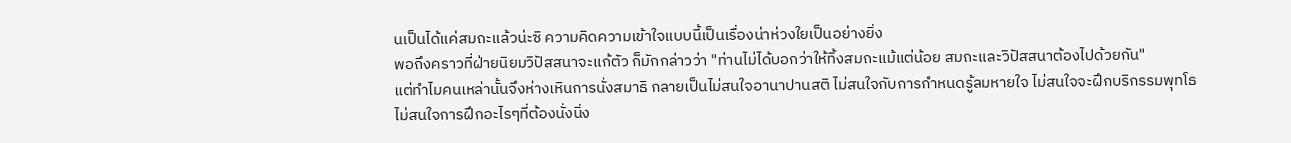นเป็นได้แค่สมถะแล้วน่ะซิ ความคิดความเข้าใจแบบนี้เป็นเรื่องน่าห่วงใยเป็นอย่างยิ่ง
พอถึงคราวที่ฝ่ายนิยมวิปัสสนาจะแก้ตัว ก็มักกล่าวว่า "ท่านไม่ได้บอกว่าให้ทิ้งสมถะแม้แต่น้อย สมถะและวิปัสสนาต้องไปด้วยกัน"
แต่ทำไมคนเหล่านั้นจึงห่างเหินการนั่งสมาธิ กลายเป็นไม่สนใจอานาปานสติ ไม่สนใจกับการกำหนดรู้ลมหายใจ ไม่สนใจจะฝึกบริกรรมพุทโธ ไม่สนใจการฝึกอะไรๆที่ต้องนั่งนิ่ง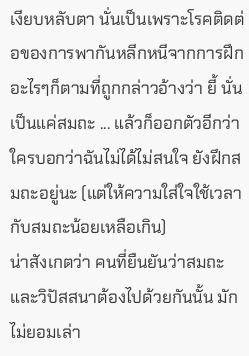เงียบหลับตา นั่นเป็นเพราะโรคติดต่อของการพากันหลีกหนีจากการฝึกอะไรๆก็ตามที่ถูกกล่าวอ้างว่า ยี้ นั่นเป็นแค่สมถะ ... แล้วก็ออกตัวอีกว่า ใครบอกว่าฉันไม่ได้ไม่สนใจ ยังฝึกสมถะอยู่นะ (แต่ให้ความใส่ใจใช้เวลากับสมถะน้อยเหลือเกิน)
น่าสังเกตว่า คนที่ยืนยันว่าสมถะและวิปัสสนาต้องไปด้วยกันนั้น มักไม่ยอมเล่า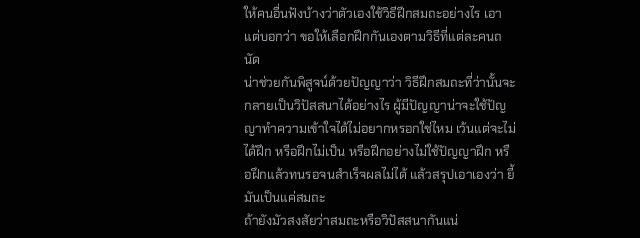ให้คนอื่นฟังบ้างว่าตัวเองใช้วิธีฝึกสมถะอย่างไร เอาแต่บอกว่า ขอให้เลือกฝึกกันเองตามวิธีที่แต่ละคนถนัด
น่าช่วยกันพิสูจน์ด้วยปัญญาว่า วิธีฝึกสมถะที่ว่านั้นจะกลายเป็นวิปัสสนาได้อย่างไร ผู้มีปัญญาน่าจะใช้ปัญญาทำความเข้าใจได้ไม่อยากหรอกใช่ไหม เว้นแต่จะไม่ได้ฝึก หรือฝึกไม่เป็น หรือฝึกอย่างไม่ใช้ปัญญาฝึก หรือฝึกแล้วทนรอจนสำเร็จผลไม่ได้ แล้วสรุปเอาเองว่า ยี้ มันเป็นแค่สมถะ
ถ้ายังมัวสงสัยว่าสมถะหรือวิปัสสนากันแน่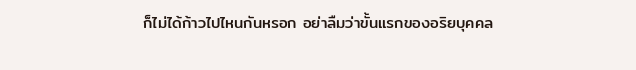ก็ไม่ได้ก้าวไปไหนกันหรอก อย่าลืมว่าขั้นแรกของอริยบุคคล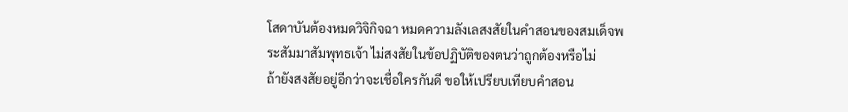โสดาบันต้องหมดวิจิกิจฉา หมดความลังเลสงสัยในคำสอนของสมเด็จพระสัมมาสัมพุทธเจ้า ไม่สงสัยในข้อปฏิบัติของตนว่าถูกต้องหรือไม่
ถ้ายังสงสัยอยู่อีกว่าจะเชื่อใครกันดี ขอให้เปรียบเทียบคำสอน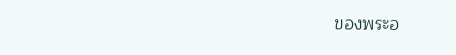ของพระอ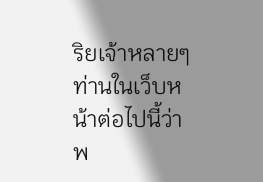ริยเจ้าหลายๆท่านในเว็บหน้าต่อไปนี้ว่า พ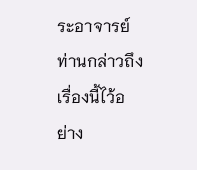ระอาจารย์ท่านกล่าวถึงเรื่องนี้ไว้อย่าง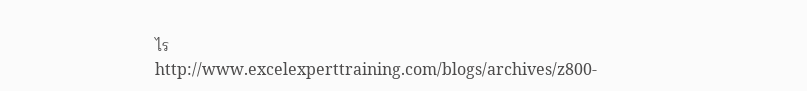ไร
http://www.excelexperttraining.com/blogs/archives/z800-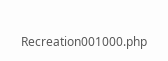Recreation001000.php